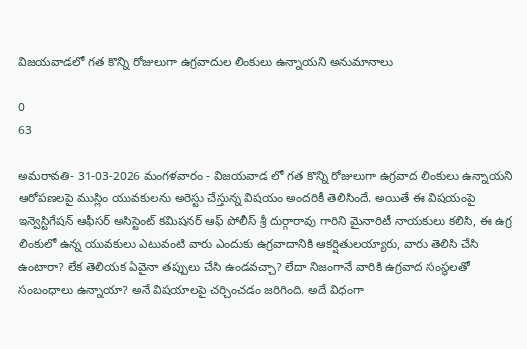విజయవాడలో గత కొన్ని రోజులుగా ఉగ్రవాదుల లింకులు ఉన్నాయని అనుమానాలు

0
63

అమరావతి- 31-03-2026 మంగళవారం - విజయవాడ లో గత కొన్ని రోజులుగా ఉగ్రవాద లింకులు ఉన్నాయని ఆరోపణలపై ముస్లిం యువకులను అరెస్టు చేస్తున్న విషయం అందరికీ తెలిసిందే. అయితే ఈ విషయంపై ఇన్వెస్టిగేషన్ ఆఫీసర్ అసిస్టెంట్ కమిషనర్ ఆఫ్ పోలీస్ శ్రీ దుర్గారావు గారిని మైనారిటీ నాయకులు కలిసి, ఈ ఉగ్ర లింకులో ఉన్న యువకులు ఎటువంటి వారు ఎందుకు ఉగ్రవాదానికి ఆకర్షితులయ్యారు, వారు తెలిసి చేసి ఉంటారా? లేక తెలియక ఏవైనా తప్పులు చేసి ఉండవచ్చా? లేదా నిజంగానే వారికి ఉగ్రవాద సంస్థలతో సంబంధాలు ఉన్నాయా? అనే విషయాలపై చర్చించడం జరిగింది. అదే విధంగా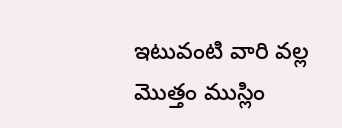ఇటువంటి వారి వల్ల మొత్తం ముస్లిం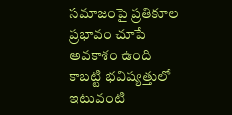సమాజంపై ప్రతికూల ప్రభావం చూపే అవకాశం ఉంది కాబట్టి భవిష్యత్తులో ఇటువంటి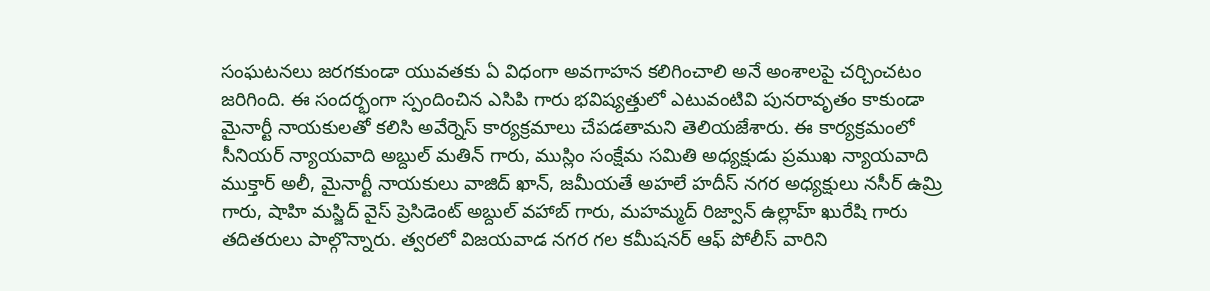సంఘటనలు జరగకుండా యువతకు ఏ విధంగా అవగాహన కలిగించాలి అనే అంశాలపై చర్చించటం జరిగింది. ఈ సందర్భంగా స్పందించిన ఎసిపి గారు భవిష్యత్తులో ఎటువంటివి పునరావృతం కాకుండా మైనార్టీ నాయకులతో కలిసి అవేర్నెస్ కార్యక్రమాలు చేపడతామని తెలియజేశారు. ఈ కార్యక్రమంలో సీనియర్ న్యాయవాది అబ్దుల్ మతిన్ గారు, ముస్లిం సంక్షేమ సమితి అధ్యక్షుడు ప్రముఖ న్యాయవాది ముక్తార్ అలీ, మైనార్టీ నాయకులు వాజిద్ ఖాన్, జమీయతే అహలే హదీస్ నగర అధ్యక్షులు నసీర్ ఉమ్రి గారు, షాహి మస్జిద్ వైస్ ప్రెసిడెంట్ అబ్దుల్ వహాబ్ గారు, మహమ్మద్ రిజ్వాన్ ఉల్లాహ్ ఖురేషి గారు తదితరులు పాల్గొన్నారు. త్వరలో విజయవాడ నగర గల కమీషనర్ ఆఫ్ పోలీస్ వారిని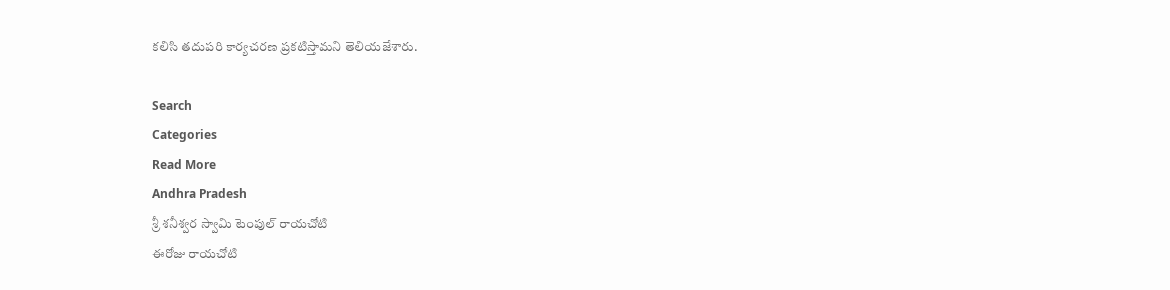కలిసి తదుపరి కార్యచరణ ప్రకటిస్తామని తెలియజేశారు.

Search
Categories
Read More
Andhra Pradesh
శ్రీ శనీశ్వర స్వామి టెంపుల్ రాయచోటి
ఈరోజు రాయచోటి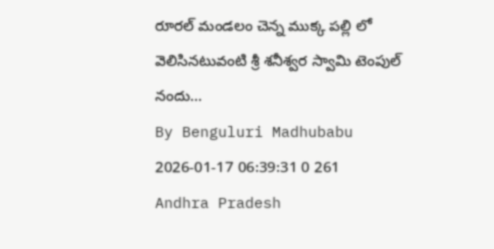రూరల్ మండలం చెన్న ముక్క పల్లి లో వెలిసినటువంటి శ్రీ శనీశ్వర స్వామి టెంపుల్ నందు...
By Benguluri Madhubabu 2026-01-17 06:39:31 0 261
Andhra Pradesh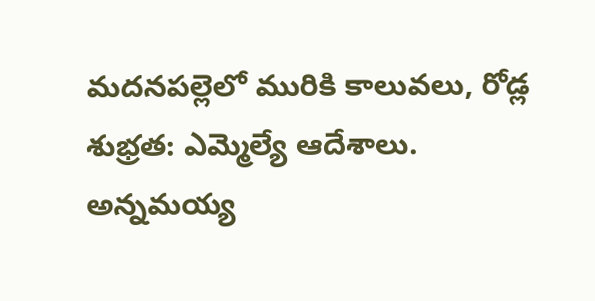మదనపల్లెలో మురికి కాలువలు, రోడ్ల శుభ్రత: ఎమ్మెల్యే ఆదేశాలు.
అన్నమయ్య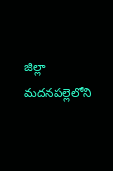జిల్లా మదనపల్లెలోని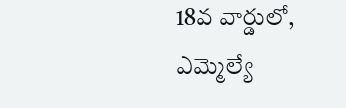18వ వార్డులో, ఎమ్మెల్యే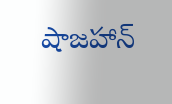షాజహాన్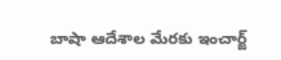బాషా ఆదేశాల మేరకు ఇంచార్జ్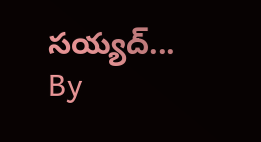సయ్యద్...
By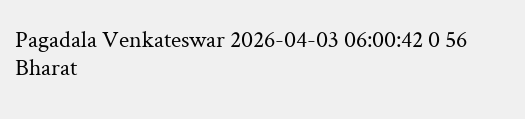Pagadala Venkateswar 2026-04-03 06:00:42 0 56
Bharat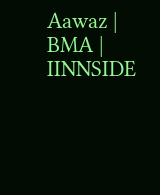Aawaz | BMA | IINNSIDE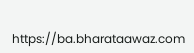https://ba.bharataawaz.com